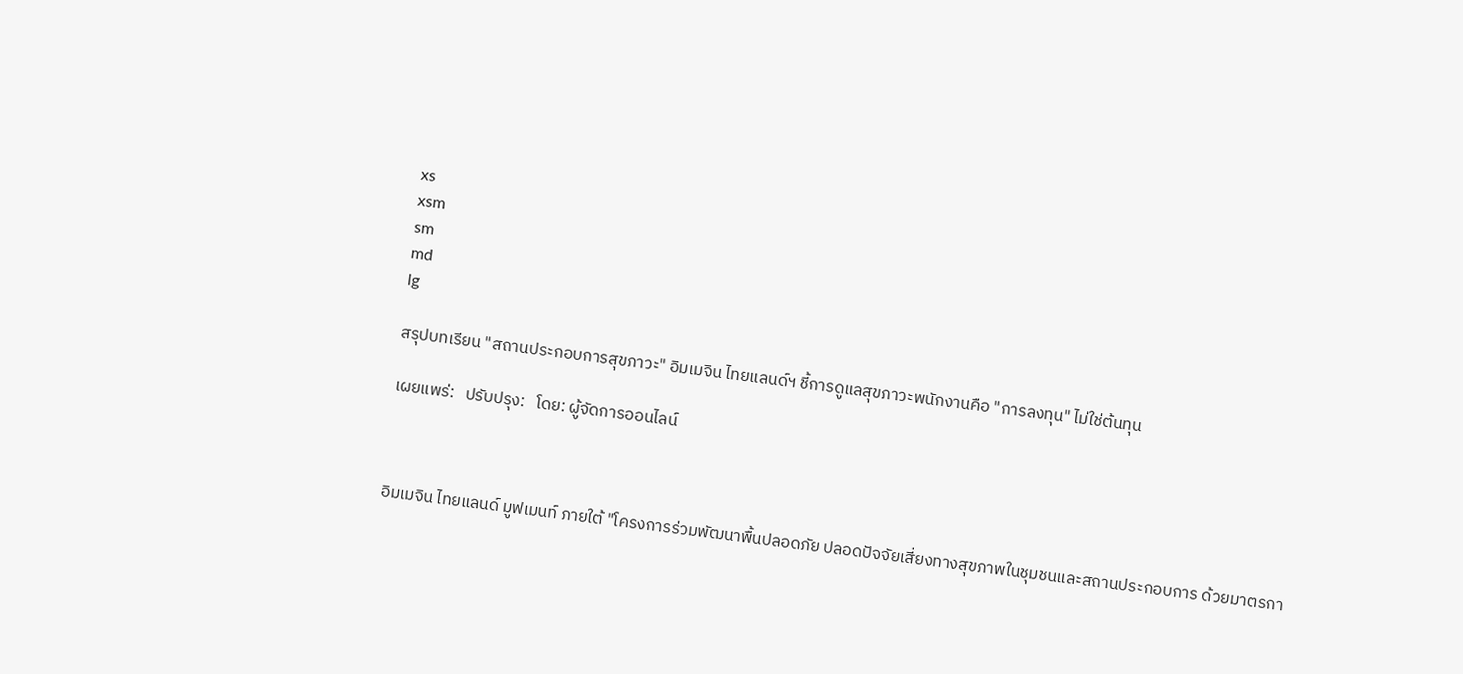xs
xsm
sm
md
lg

สรุปบทเรียน "สถานประกอบการสุขภาวะ" อิมเมจิน ไทยแลนด์ฯ ชี้การดูแลสุขภาวะพนักงานคือ "การลงทุน" ไม่ใช่ต้นทุน

เผยแพร่:   ปรับปรุง:   โดย: ผู้จัดการออนไลน์



อิมเมจิน ไทยแลนด์ มูฟเมนท์ ภายใต้ "โครงการร่วมพัฒนาพื้นปลอดภัย ปลอดปัจจัยเสี่ยงทางสุขภาพในชุมชนและสถานประกอบการ ด้วยมาตรกา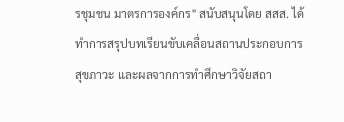รชุมชน มาตรการองค์กร" สนับสนุนโดย สสส. ได้ทำการสรุปบทเรียนขับเคลื่อนสถานประกอบการสุขภาวะ และผลจากการทำศึกษาวิจัยสถา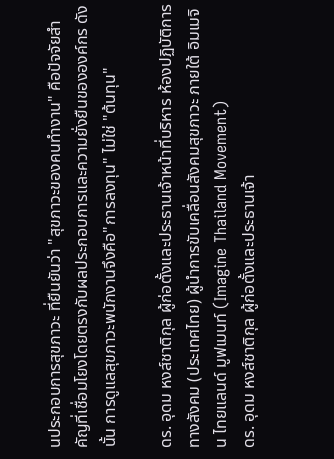นประกอบการสุขภาวะ ที่ยืนยันว่า "สุขภาวะของคนทำงาน" คือปัจจัยสำคัญที่เชื่อมโยงโดยตรงกับผลประกอบการและความยั่งยืนขององค์กร ดังนั้น การดูแลสุขภาวะพนักงานจึงคือ"การลงทุน" ไม่ใช่ "ต้นทุน"

ดร. อุดม หงส์ชาติกุล ผู้ก่อตั้งและประธานเจ้าหน้าที่บริหาร ห้องปฏิบัติการทางสังคม (ประเทศไทย) ผู้นำการขับเคลื่อนสังคมสุขภาวะ ภายใต้ อิมเมจิน ไทยแลนด์ มูฟเมนท์ (Imagine Thailand Movement)
ดร. อุดม หงส์ชาติกุล ผู้ก่อตั้งและประธานเจ้า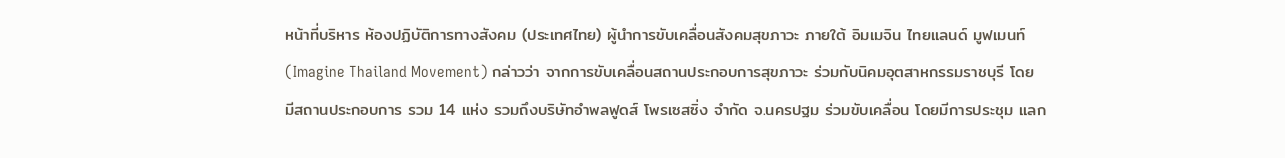หน้าที่บริหาร ห้องปฏิบัติการทางสังคม (ประเทศไทย) ผู้นำการขับเคลื่อนสังคมสุขภาวะ ภายใต้ อิมเมจิน ไทยแลนด์ มูฟเมนท์ (Imagine Thailand Movement) กล่าวว่า จากการขับเคลื่อนสถานประกอบการสุขภาวะ ร่วมกับนิคมอุตสาหกรรมราชบุรี โดยมีสถานประกอบการ รวม 14 แห่ง รวมถึงบริษัทอำพลฟูดส์ โพรเซสซิ่ง จำกัด จ.นครปฐม ร่วมขับเคลื่อน โดยมีการประชุม แลก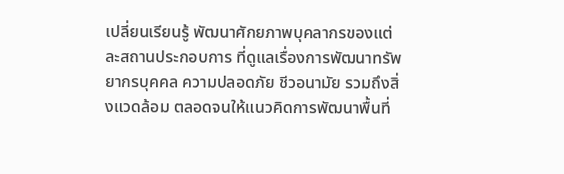เปลี่ยนเรียนรู้ พัฒนาศักยภาพบุคลากรของแต่ละสถานประกอบการ ที่ดูแลเรื่องการพัฒนาทรัพยากรบุคคล ความปลอดภัย ชีวอนามัย รวมถึงสิ่งแวดล้อม ตลอดจนให้แนวคิดการพัฒนาพื้นที่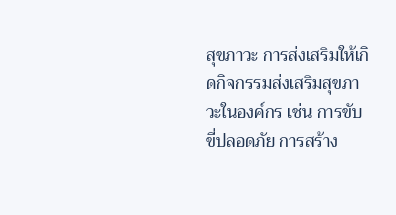สุขภาวะ การส่งเสริมให้เกิดกิจกรรมส่งเสริมสุขภาวะในองค์กร เช่น การขับขี่ปลอดภัย การสร้าง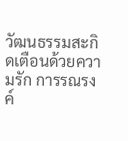วัฒนธรรมสะกิดเตือนด้วยความรัก การรณรงค์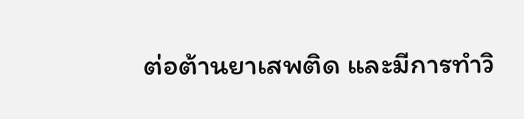ต่อต้านยาเสพติด และมีการทำวิ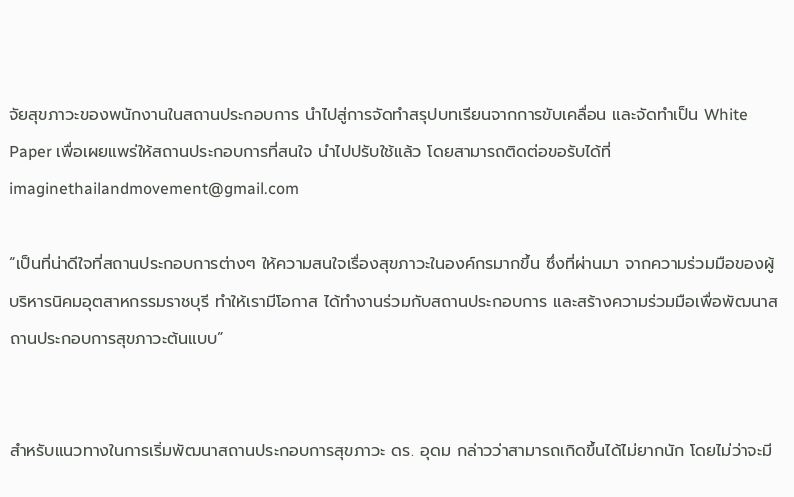จัยสุขภาวะของพนักงานในสถานประกอบการ นำไปสู่การจัดทำสรุปบทเรียนจากการขับเคลื่อน และจัดทำเป็น White Paper เพื่อเผยแพร่ให้สถานประกอบการที่สนใจ นำไปปรับใช้แล้ว โดยสามารถติดต่อขอรับได้ที่ imaginethailandmovement@gmail.com

“เป็นที่น่าดีใจที่สถานประกอบการต่างๆ ให้ความสนใจเรื่องสุขภาวะในองค์กรมากขึ้น ซึ่งที่ผ่านมา จากความร่วมมือของผู้บริหารนิคมอุตสาหกรรมราชบุรี ทำให้เรามีโอกาส ได้ทำงานร่วมกับสถานประกอบการ และสร้างความร่วมมือเพื่อพัฒนาสถานประกอบการสุขภาวะต้นแบบ”


สำหรับแนวทางในการเริ่มพัฒนาสถานประกอบการสุขภาวะ ดร. อุดม กล่าวว่าสามารถเกิดขึ้นได้ไม่ยากนัก โดยไม่ว่าจะมี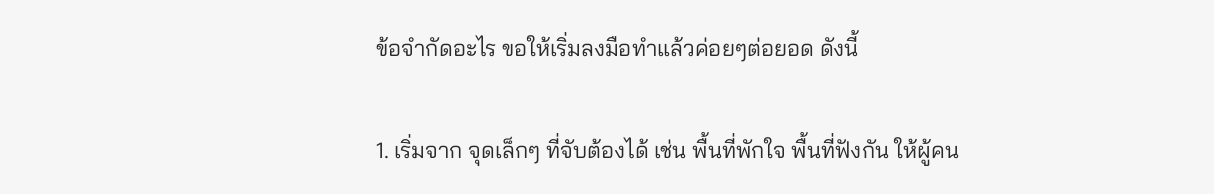ข้อจำกัดอะไร ขอให้เริ่มลงมือทำแล้วค่อยๆต่อยอด ดังนี้

1. เริ่มจาก จุดเล็กๆ ที่จับต้องได้ เช่น พื้นที่พักใจ พื้นที่ฟังกัน ให้ผู้คน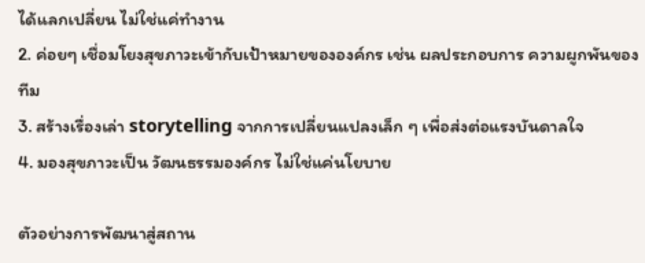ได้แลกเปลี่ยน ไม่ใช่แค่ทำงาน
2. ค่อยๆ เชื่อมโยงสุขภาวะเข้ากับเป้าหมายขององค์กร เช่น ผลประกอบการ ความผูกพันของทีม
3. สร้างเรื่องเล่า storytelling จากการเปลี่ยนแปลงเล็ก ๆ เพื่อส่งต่อแรงบันดาลใจ
4. มองสุขภาวะเป็น วัฒนธรรมองค์กร ไม่ใช่แค่นโยบาย

ตัวอย่างการพัฒนาสู่สถาน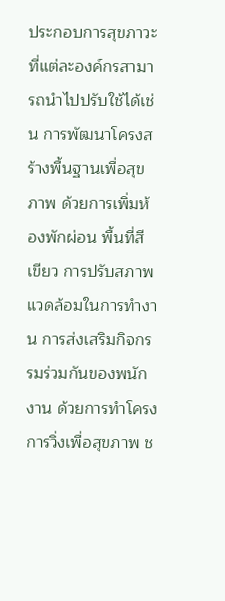ประกอบการสุขภาวะ ที่แต่ละองค์กรสามารถนำไปปรับใช้ได้เช่น การพัฒนาโครงสร้างพื้นฐานเพื่อสุขภาพ ด้วยการเพิ่มห้องพักผ่อน พื้นที่สีเขียว การปรับสภาพแวดล้อมในการทำงาน การส่งเสริมกิจกรรมร่วมกันของพนักงาน ด้วยการทำโครงการวิ่งเพื่อสุขภาพ ช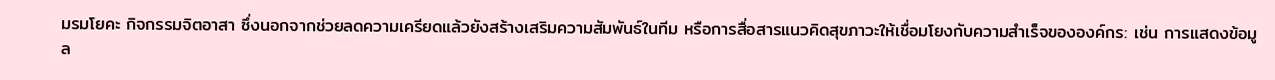มรมโยคะ กิจกรรมจิตอาสา ซึ่งนอกจากช่วยลดความเครียดแล้วยังสร้างเสริมความสัมพันธ์ในทีม หรือการสื่อสารแนวคิดสุขภาวะให้เชื่อมโยงกับความสำเร็จขององค์กร: เช่น การแสดงข้อมูล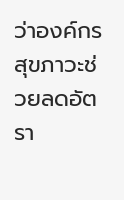ว่าองค์กรสุขภาวะช่วยลดอัตรา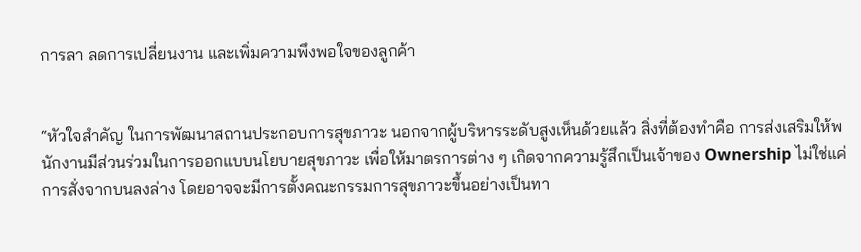การลา ลดการเปลี่ยนงาน และเพิ่มความพึงพอใจของลูกค้า


“หัวใจสำคัญ ในการพัฒนาสถานประกอบการสุขภาวะ นอกจากผู้บริหารระดับสูงเห็นด้วยแล้ว สิ่งที่ต้องทำคือ การส่งเสริมให้พนักงานมีส่วนร่วมในการออกแบบนโยบายสุขภาวะ เพื่อให้มาตรการต่าง ๆ เกิดจากความรู้สึกเป็นเจ้าของ Ownership ไม่ใช่แค่การสั่งจากบนลงล่าง โดยอาจจะมีการตั้งคณะกรรมการสุขภาวะขึ้นอย่างเป็นทา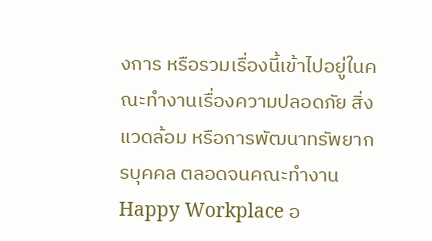งการ หรือรวมเรื่องนี้เข้าไปอยู่ในคณะทำงานเรื่องความปลอดภัย สิ่งแวดล้อม หรือการพัฒนาทรัพยากรบุคคล ตลอดจนคณะทำงาน Happy Workplace อ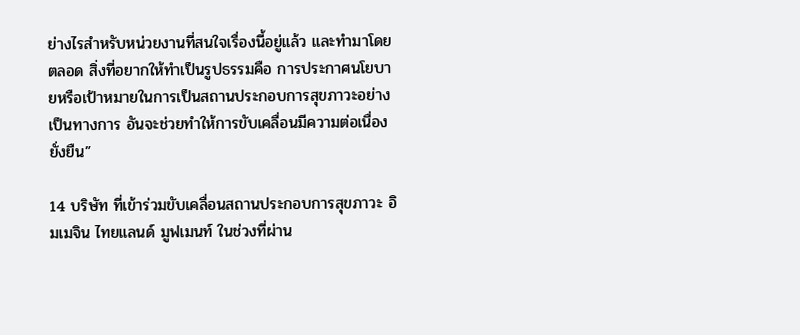ย่างไรสำหรับหน่วยงานที่สนใจเรื่องนี้อยู่แล้ว และทำมาโดยตลอด สิ่งที่อยากให้ทำเป็นรูปธรรมคือ การประกาศนโยบายหรือเป้าหมายในการเป็นสถานประกอบการสุขภาวะอย่างเป็นทางการ อันจะช่วยทำให้การขับเคลื่อนมีความต่อเนื่อง ยั่งยืน”

14 บริษัท ที่เข้าร่วมขับเคลื่อนสถานประกอบการสุขภาวะ อิมเมจิน ไทยแลนด์ มูฟเมนท์ ในช่วงที่ผ่าน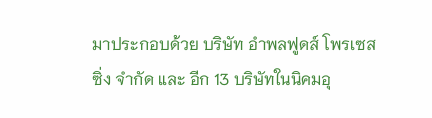มาประกอบด้วย บริษัท อำพลฟูดส์ โพรเซสซิ่ง จำกัด และ อีก 13 บริษัทในนิคมอุ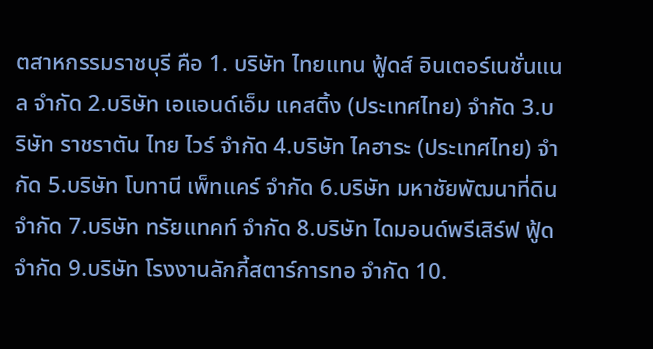ตสาหกรรมราชบุรี คือ 1. บริษัท ไทยแทน ฟู้ดส์ อินเตอร์เนชั่นแนล จำกัด 2.บริษัท เอแอนด์เอ็ม แคสติ้ง (ประเทศไทย) จำกัด 3.บริษัท ราชราตัน ไทย ไวร์ จำกัด 4.บริษัท ไคฮาระ (ประเทศไทย) จำกัด 5.บริษัท โบทานี เพ็ทแคร์ จำกัด 6.บริษัท มหาชัยพัฒนาที่ดิน จำกัด 7.บริษัท ทรัยแทคท์ จำกัด 8.บริษัท ไดมอนด์พรีเสิร์ฟ ฟู้ด จำกัด 9.บริษัท โรงงานลักกี้สตาร์การทอ จำกัด 10.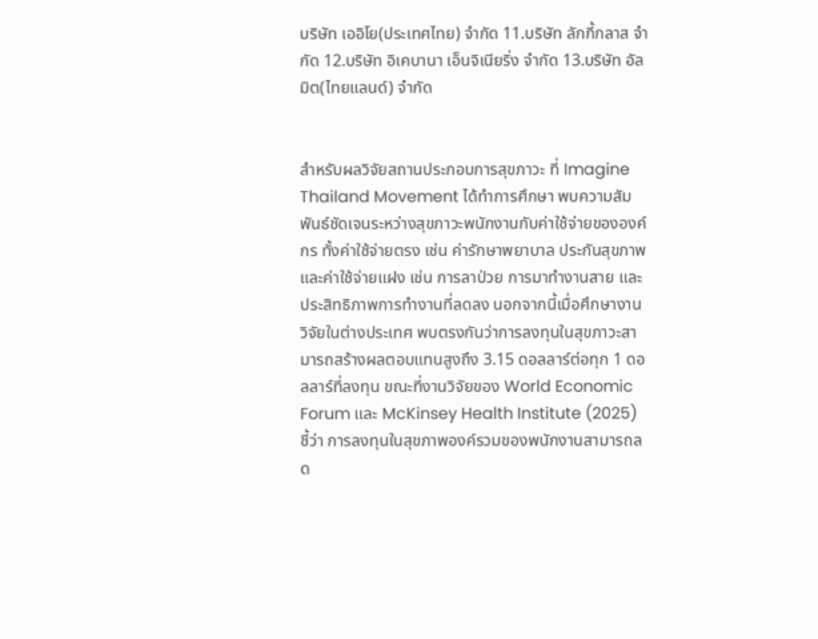บริษัท เออิโย(ประเทศไทย) จำกัด 11.บริษัท ลักกี้กลาส จำกัด 12.บริษัท อิเคบานา เอ็นจิเนียริ่ง จำกัด 13.บริษัท อัลมิต(ไทยแลนด์) จำกัด


สำหรับผลวิจัยสถานประกอบการสุขภาวะ ที่ Imagine Thailand Movement ได้ทำการศึกษา พบความสัมพันธ์ชัดเจนระหว่างสุขภาวะพนักงานกับค่าใช้จ่ายขององค์กร ทั้งค่าใช้จ่ายตรง เช่น ค่ารักษาพยาบาล ประกันสุขภาพ และค่าใช้จ่ายแฝง เช่น การลาป่วย การมาทำงานสาย และประสิทธิภาพการทำงานที่ลดลง นอกจากนี้เมื่อศึกษางานวิจัยในต่างประเทศ พบตรงกันว่าการลงทุนในสุขภาวะสามารถสร้างผลตอบแทนสูงถึง 3.15 ดอลลาร์ต่อทุก 1 ดอลลาร์ที่ลงทุน ขณะที่งานวิจัยของ World Economic Forum และ McKinsey Health Institute (2025) ชี้ว่า การลงทุนในสุขภาพองค์รวมของพนักงานสามารถลด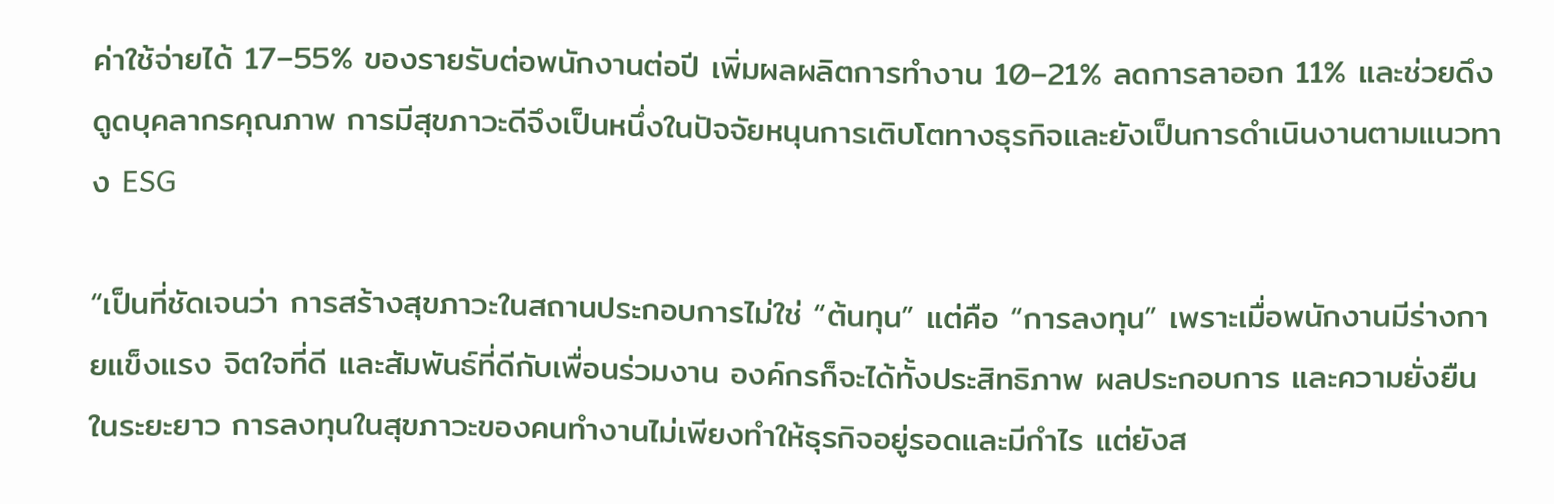ค่าใช้จ่ายได้ 17–55% ของรายรับต่อพนักงานต่อปี เพิ่มผลผลิตการทำงาน 10–21% ลดการลาออก 11% และช่วยดึงดูดบุคลากรคุณภาพ การมีสุขภาวะดีจึงเป็นหนึ่งในปัจจัยหนุนการเติบโตทางธุรกิจและยังเป็นการดำเนินงานตามแนวทาง ESG

“เป็นที่ชัดเจนว่า การสร้างสุขภาวะในสถานประกอบการไม่ใช่ “ต้นทุน” แต่คือ “การลงทุน” เพราะเมื่อพนักงานมีร่างกายแข็งแรง จิตใจที่ดี และสัมพันธ์ที่ดีกับเพื่อนร่วมงาน องค์กรก็จะได้ทั้งประสิทธิภาพ ผลประกอบการ และความยั่งยืนในระยะยาว การลงทุนในสุขภาวะของคนทำงานไม่เพียงทำให้ธุรกิจอยู่รอดและมีกำไร แต่ยังส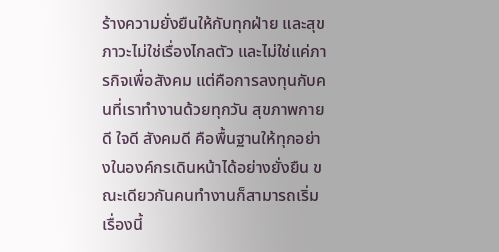ร้างความยั่งยืนให้กับทุกฝ่าย และสุขภาวะไม่ใช่เรื่องไกลตัว และไม่ใช่แค่ภารกิจเพื่อสังคม แต่คือการลงทุนกับคนที่เราทำงานด้วยทุกวัน สุขภาพกายดี ใจดี สังคมดี คือพื้นฐานให้ทุกอย่างในองค์กรเดินหน้าได้อย่างยั่งยืน ขณะเดียวกันคนทำงานก็สามารถเริ่มเรื่องนี้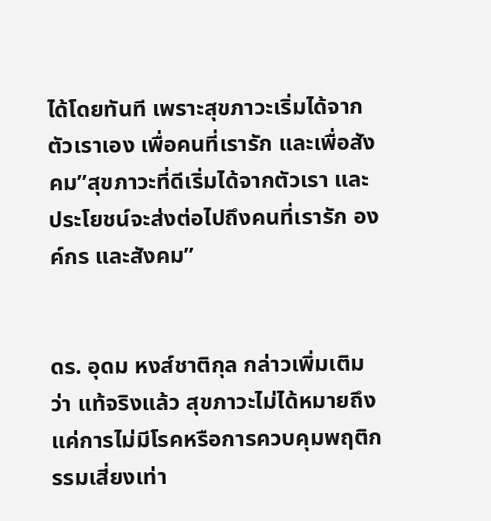ได้โดยทันที เพราะสุขภาวะเริ่มได้จากตัวเราเอง เพื่อคนที่เรารัก และเพื่อสังคม”สุขภาวะที่ดีเริ่มได้จากตัวเรา และประโยชน์จะส่งต่อไปถึงคนที่เรารัก องค์กร และสังคม”


ดร. อุดม หงส์ชาติกุล กล่าวเพิ่มเติมว่า แท้จริงแล้ว สุขภาวะไม่ได้หมายถึงแค่การไม่มีโรคหรือการควบคุมพฤติกรรมเสี่ยงเท่า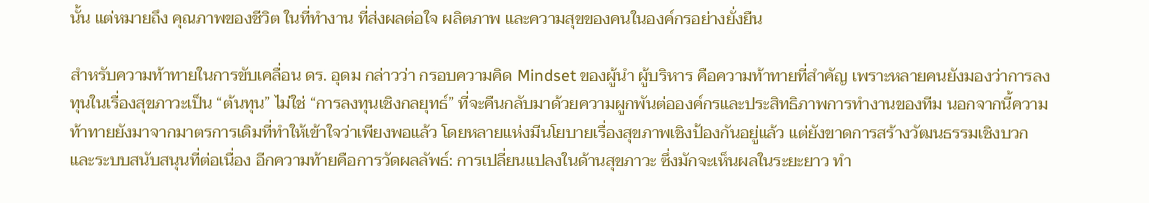นั้น แต่หมายถึง คุณภาพของชีวิต ในที่ทำงาน ที่ส่งผลต่อใจ ผลิตภาพ และความสุขของคนในองค์กรอย่างยั่งยืน

สำหรับความท้าทายในการขับเคลื่อน ดร. อุดม กล่าวว่า กรอบความคิด Mindset ของผู้นำ ผู้บริหาร คือความท้าทายที่สำคัญ เพราะหลายคนยังมองว่าการลงทุนในเรื่องสุขภาวะเป็น “ต้นทุน” ไม่ใช่ “การลงทุนเชิงกลยุทธ์” ที่จะคืนกลับมาด้วยความผูกพันต่อองค์กรและประสิทธิภาพการทำงานของทีม นอกจากนี้ความท้าทายยังมาจากมาตรการเดิมที่ทำให้เข้าใจว่าเพียงพอแล้ว โดยหลายแห่งมีนโยบายเรื่องสุขภาพเชิงป้องกันอยู่แล้ว แต่ยังขาดการสร้างวัฒนธรรมเชิงบวกและระบบสนับสนุนที่ต่อเนื่อง อีกความท้ายคือการวัดผลลัพธ์: การเปลี่ยนแปลงในด้านสุขภาวะ ซึ่งมักจะเห็นผลในระยะยาว ทำ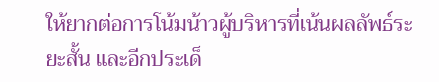ให้ยากต่อการโน้มน้าวผู้บริหารที่เน้นผลลัพธ์ระยะสั้น และอีกประเด็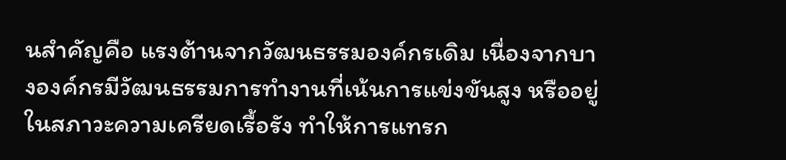นสำคัญคือ แรงต้านจากวัฒนธรรมองค์กรเดิม เนื่องจากบางองค์กรมีวัฒนธรรมการทำงานที่เน้นการแข่งขันสูง หรืออยู่ในสภาวะความเครียดเรื้อรัง ทำให้การแทรก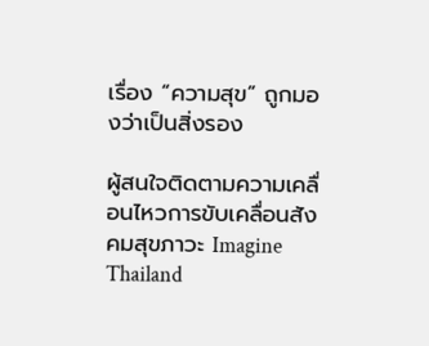เรื่อง “ความสุข” ถูกมองว่าเป็นสิ่งรอง

ผู้สนใจติดตามความเคลื่อนไหวการขับเคลื่อนสังคมสุขภาวะ Imagine Thailand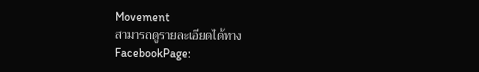Movement
สามารถดูรายละเอียดได้ทาง FacebookPage: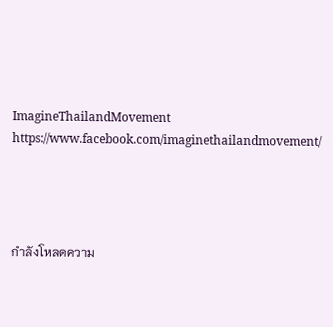ImagineThailandMovement https://www.facebook.com/imaginethailandmovement/




กำลังโหลดความ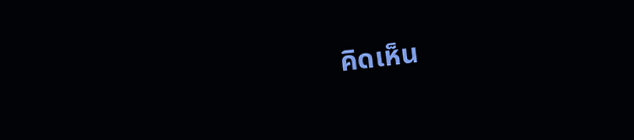คิดเห็น